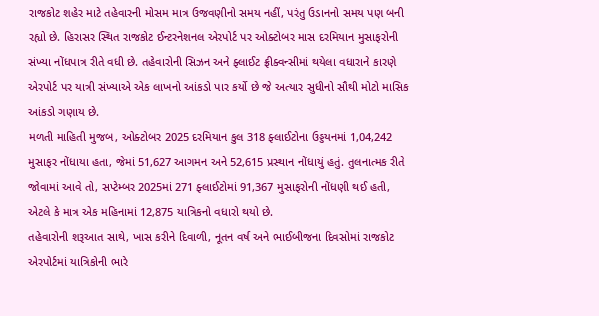રાજકોટ શહેર માટે તહેવારની મોસમ માત્ર ઉજવણીનો સમય નહીં, પરંતુ ઉડાનનો સમય પણ બની રહ્યો છે. હિરાસર સ્થિત રાજકોટ ઈન્ટરનેશનલ એરપોર્ટ પર ઓક્ટોબર માસ દરમિયાન મુસાફરોની સંખ્યા નોંધપાત્ર રીતે વધી છે. તહેવારોની સિઝન અને ફ્લાઈટ ફ્રીક્વન્સીમાં થયેલા વધારાને કારણે એરપોર્ટ પર યાત્રી સંખ્યાએ એક લાખનો આંકડો પાર કર્યો છે જે અત્યાર સુધીનો સૌથી મોટો માસિક આંકડો ગણાય છે.
મળતી માહિતી મુજબ, ઓક્ટોબર 2025 દરમિયાન કુલ 318 ફ્લાઈટોના ઉડ્ડયનમાં 1,04,242 મુસાફર નોંધાયા હતા, જેમાં 51,627 આગમન અને 52,615 પ્રસ્થાન નોંધાયું હતું. તુલનાત્મક રીતે જોવામાં આવે તો, સપ્ટેમ્બર 2025માં 271 ફ્લાઈટોમાં 91,367 મુસાફરોની નોંધણી થઈ હતી, એટલે કે માત્ર એક મહિનામાં 12,875 યાત્રિકનો વધારો થયો છે.
તહેવારોની શરૂઆત સાથે, ખાસ કરીને દિવાળી, નૂતન વર્ષ અને ભાઈબીજના દિવસોમાં રાજકોટ એરપોર્ટમાં યાત્રિકોની ભારે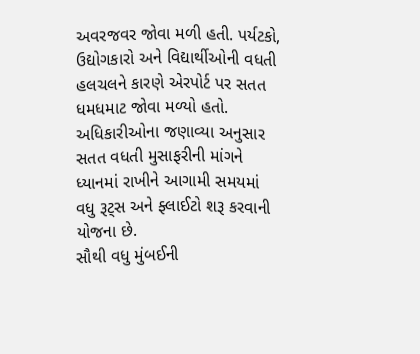અવરજવર જોવા મળી હતી. પર્યટકો, ઉદ્યોગકારો અને વિદ્યાર્થીઓની વધતી હલચલને કારણે એરપોર્ટ પર સતત ધમધમાટ જોવા મળ્યો હતો. અધિકારીઓના જણાવ્યા અનુસાર સતત વધતી મુસાફરીની માંગને ધ્યાનમાં રાખીને આગામી સમયમાં વધુ રૂટ્સ અને ફ્લાઈટો શરૂ કરવાની યોજના છે.
સૌથી વધુ મુંબઈની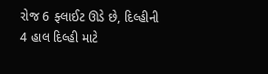રોજ 6 ફ્લાઈટ ઊડે છે, દિલ્હીની 4 હાલ દિલ્હી માટે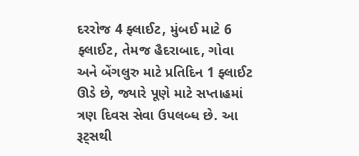દરરોજ 4 ફ્લાઈટ, મુંબઈ માટે 6 ફ્લાઈટ, તેમજ હૈદરાબાદ, ગોવા અને બેંગલુરુ માટે પ્રતિદિન 1 ફ્લાઈટ ઊડે છે, જ્યારે પૂણે માટે સપ્તાહમાં ત્રણ દિવસ સેવા ઉપલબ્ધ છે. આ રૂટ્સથી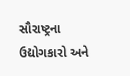સૌરાષ્ટ્રના ઉદ્યોગકારો અને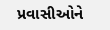પ્રવાસીઓને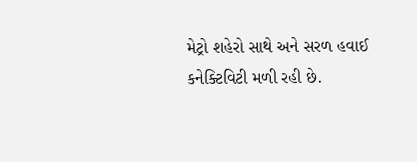મેટ્રો શહેરો સાથે અને સરળ હવાઈ કનેક્ટિવિટી મળી રહી છે.